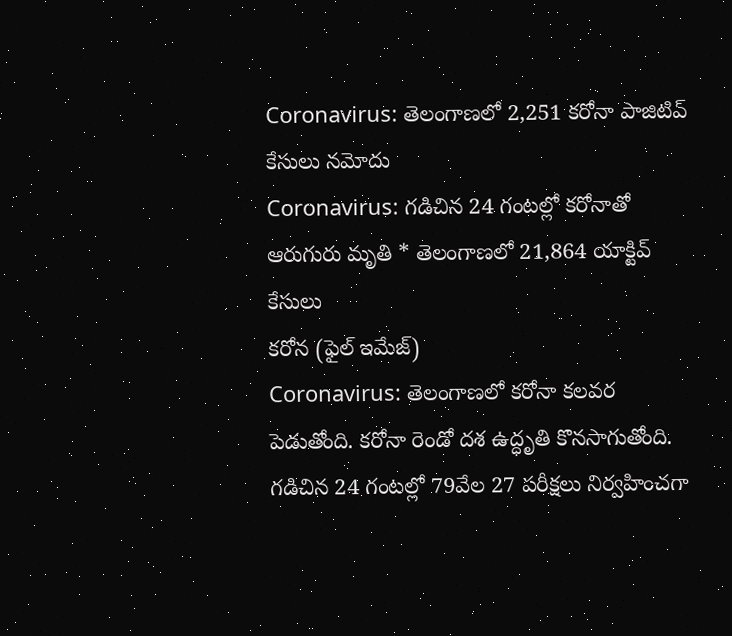Coronavirus: తెలంగాణలో 2,251 కరోనా పాజిటివ్ కేసులు నమోదు
Coronavirus: గడిచిన 24 గంటల్లో కరోనాతో ఆరుగురు మృతి * తెలంగాణలో 21,864 యాక్టివ్ కేసులు
కరోన (ఫైల్ ఇమేజ్)
Coronavirus: తెలంగాణలో కరోనా కలవర పెడుతోంది. కరోనా రెండో దశ ఉద్ధృతి కొనసాగుతోంది. గడిచిన 24 గంటల్లో 79వేల 27 పరీక్షలు నిర్వహించగా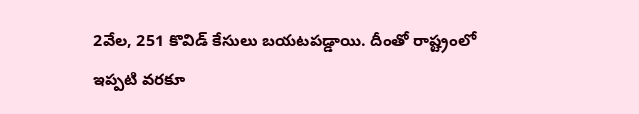2వేల, 251 కొవిడ్ కేసులు బయటపడ్డాయి. దీంతో రాష్ట్రంలో ఇప్పటి వరకూ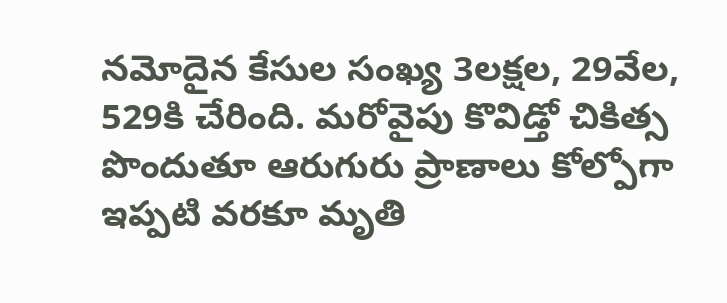నమోదైన కేసుల సంఖ్య 3లక్షల, 29వేల, 529కి చేరింది. మరోవైపు కొవిడ్తో చికిత్స పొందుతూ ఆరుగురు ప్రాణాలు కోల్పోగా ఇప్పటి వరకూ మృతి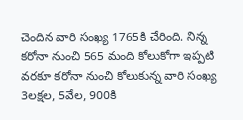చెందిన వారి సంఖ్య 1765కి చేరింది. నిన్న కరోనా నుంచి 565 మంది కోలుకోగా ఇప్పటి వరకూ కరోనా నుంచి కోలుకున్న వారి సంఖ్య 3లక్షల, 5వేల, 900కి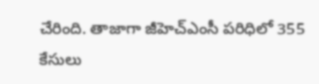చేరింది. తాజాగా జీహెచ్ఎంసీ పరిధిలో 355 కేసులు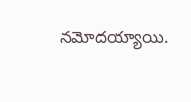నమోదయ్యాయి.